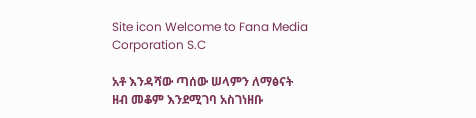Site icon Welcome to Fana Media Corporation S.C

አቶ እንዳሻው ጣሰው ሠላምን ለማፅናት ዘብ መቆም እንደሚገባ አስገነዘቡ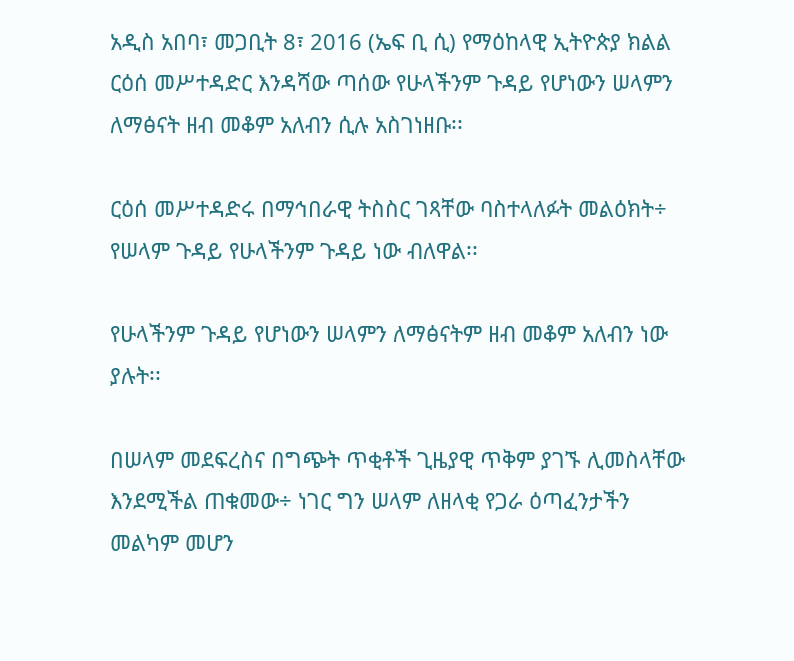አዲስ አበባ፣ መጋቢት 8፣ 2016 (ኤፍ ቢ ሲ) የማዕከላዊ ኢትዮጵያ ክልል ርዕሰ መሥተዳድር እንዳሻው ጣሰው የሁላችንም ጉዳይ የሆነውን ሠላምን ለማፅናት ዘብ መቆም አለብን ሲሉ አስገነዘቡ፡፡

ርዕሰ መሥተዳድሩ በማኅበራዊ ትስስር ገጻቸው ባስተላለፉት መልዕክት÷ የሠላም ጉዳይ የሁላችንም ጉዳይ ነው ብለዋል፡፡

የሁላችንም ጉዳይ የሆነውን ሠላምን ለማፅናትም ዘብ መቆም አለብን ነው ያሉት፡፡

በሠላም መደፍረስና በግጭት ጥቂቶች ጊዜያዊ ጥቅም ያገኙ ሊመስላቸው እንደሚችል ጠቁመው÷ ነገር ግን ሠላም ለዘላቂ የጋራ ዕጣፈንታችን መልካም መሆን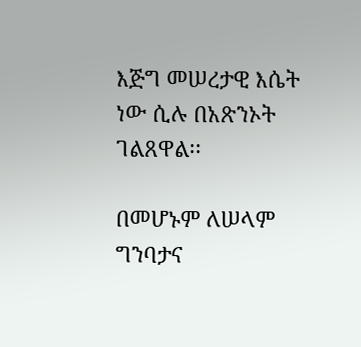እጅግ መሠረታዊ እሴት ነው ሲሉ በአጽንኦት ገልጸዋል፡፡

በመሆኑም ለሠላም ግንባታና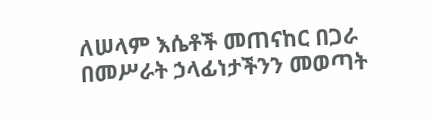ለሠላም እሴቶች መጠናከር በጋራ በመሥራት ኃላፊነታችንን መወጣት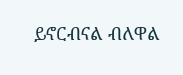ይኖርብናል ብለዋል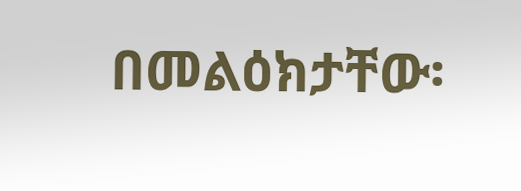በመልዕክታቸው፡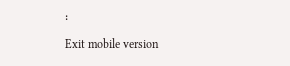፡

Exit mobile version